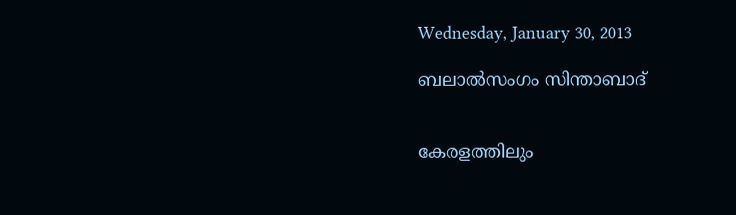Wednesday, January 30, 2013

ബലാല്‍സംഗം സിന്താബാദ്‌


കേരളത്തിലും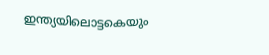ഇന്ത്യയിലൊട്ടകെയും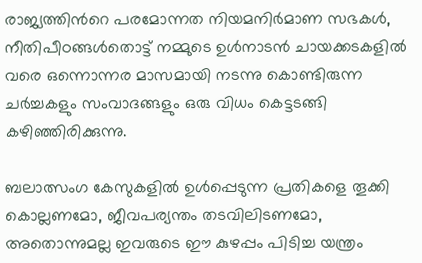രാജ്യത്തിന്‍റെ പരമോന്നത നിയമനിര്‍മാണ സഭകള്‍, നീതിപീഠങ്ങള്‍തൊട്ട് നമ്മുടെ ഉള്‍നാടന്‍ ചായക്കടകളില്‍ വരെ ഒന്നൊന്നര മാസമായി നടന്നു കൊണ്ടിരുന്ന ചര്‍ച്ചകളും സംവാദങ്ങളും ഒരു വിധം കെട്ടടങ്ങി കഴിഞ്ഞിരിക്കുന്നു.

ബലാത്സംഗ കേസുകളില്‍ ഉള്‍പ്പെടുന്ന പ്രതികളെ തൂക്കി കൊല്ലണമോ, ജീവപര്യന്തം തടവിലിടണമോ, അതൊന്നുമല്ല ഇവരുടെ ഈ കുഴപ്പം പിടിച്ച യന്ത്രം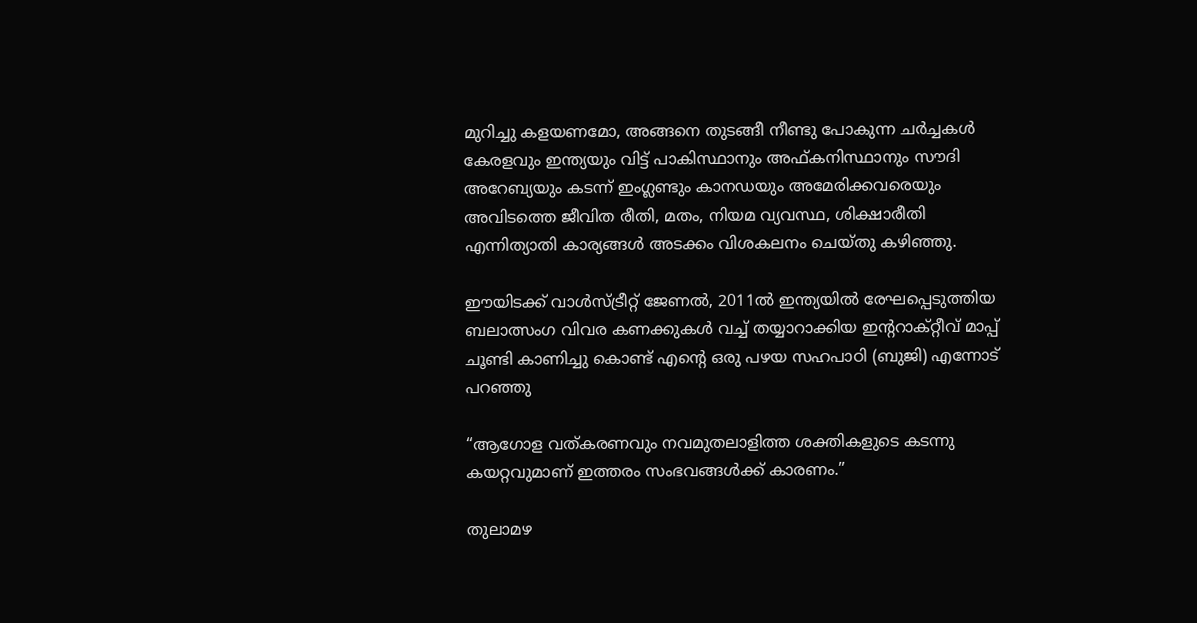മുറിച്ചു കളയണമോ, അങ്ങനെ തുടങ്ങീ നീണ്ടു പോകുന്ന ചര്‍ച്ചകള്‍ കേരളവും ഇന്ത്യയും വിട്ട് പാകിസ്ഥാനും അഫ്കനിസ്ഥാനും സൗദി അറേബ്യയും കടന്ന്‍ ഇംഗ്ലണ്ടും കാനഡയും അമേരിക്കവരെയും അവിടത്തെ ജീവിത രീതി, മതം, നിയമ വ്യവസ്ഥ, ശിക്ഷാരീതി എന്നിത്യാതി കാര്യങ്ങള്‍ അടക്കം വിശകലനം ചെയ്തു കഴിഞ്ഞു.

ഈയിടക്ക് വാള്‍സ്ട്രീറ്റ് ജേണല്‍, 2011ല്‍ ഇന്ത്യയില്‍ രേഘപ്പെടുത്തിയ ബലാത്സംഗ വിവര കണക്കുകള്‍ വച്ച് തയ്യാറാക്കിയ ഇന്‍ററാക്റ്റീവ് മാപ്പ് ചൂണ്ടി കാണിച്ചു കൊണ്ട് എന്‍റെ ഒരു പഴയ സഹപാഠി (ബുജി) എന്നോട് പറഞ്ഞു

“ആഗോള വത്കരണവും നവമുതലാളിത്ത ശക്തികളുടെ കടന്നു കയറ്റവുമാണ് ഇത്തരം സംഭവങ്ങള്‍ക്ക് കാരണം.”

തുലാമഴ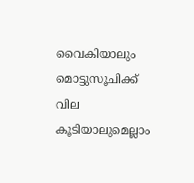വൈകിയാലും മൊട്ടുസൂചിക്ക് വില കൂടിയാലുമെല്ലാം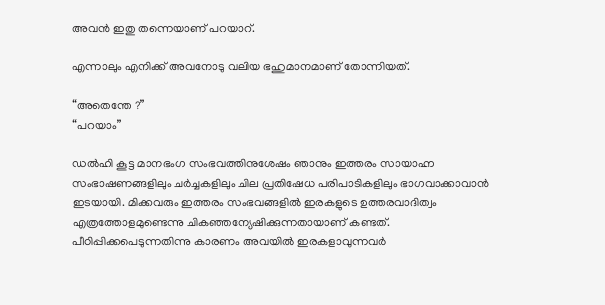അവന്‍ ഇതു തന്നെയാണ് പറയാറ്.

എന്നാലും എനിക്ക് അവനോടു വലിയ ഭഹുമാനമാണ് തോന്നിയത്.

“അതെന്തേ ?”
“പറയാം”

ഡല്‍ഹി കൂട്ട മാനഭംഗ സംഭവത്തിനുശേഷം ഞാനും ഇത്തരം സായാഹ്ന സംഭാഷണങ്ങളിലും ചര്‍ച്ചകളിലും ചില പ്രതിഷേധ പരിപാടികളിലും ഭാഗവാക്കാവാന്‍ ഇടയായി. മിക്കവരും ഇത്തരം സംഭവങ്ങളില്‍ ഇരകളുടെ ഉത്തരവാദിത്വം എത്രത്തോളമുണ്ടെന്നു ചികഞ്ഞന്യേഷിക്കുന്നതായാണ് കണ്ടത്. പീഠിപ്പിക്കപെടുന്നതിന്നു കാരണം അവയില്‍ ഇരകളാവുന്നവര്‍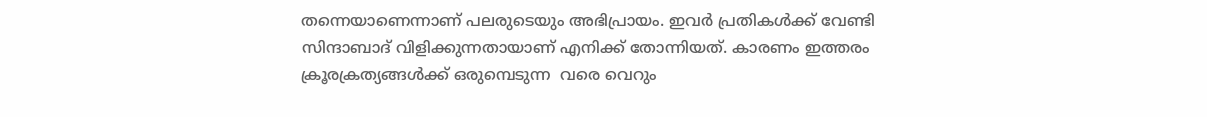തന്നെയാണെന്നാണ് പലരുടെയും അഭിപ്രായം. ഇവര്‍ പ്രതികള്‍ക്ക് വേണ്ടി സിന്ദാബാദ് വിളിക്കുന്നതായാണ് എനിക്ക് തോന്നിയത്. കാരണം ഇത്തരം ക്രൂരക്രത്യങ്ങള്‍ക്ക് ഒരുമ്പെടുന്ന  വരെ വെറും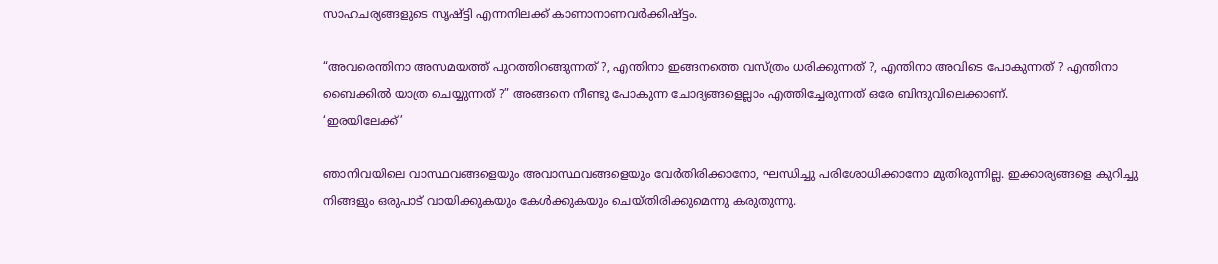സാഹചര്യങ്ങളുടെ സൃഷ്ട്ടി എന്നനിലക്ക്‌ കാണാനാണവര്‍ക്കിഷ്ട്ടം.

“അവരെന്തിനാ അസമയത്ത് പുറത്തിറങ്ങുന്നത് ?, എന്തിനാ ഇങ്ങനത്തെ വസ്ത്രം ധരിക്കുന്നത് ?, എന്തിനാ അവിടെ പോകുന്നത് ? എന്തിനാ ബൈക്കില്‍ യാത്ര ചെയ്യുന്നത് ?” അങ്ങനെ നീണ്ടു പോകുന്ന ചോദ്യങ്ങളെല്ലാം എത്തിച്ചേരുന്നത് ഒരേ ബിന്ദുവിലെക്കാണ്.
‘ഇരയിലേക്ക്’

ഞാനിവയിലെ വാസ്ഥവങ്ങളെയും അവാസ്ഥവങ്ങളെയും വേര്‍തിരിക്കാനോ, ഘന്ധിച്ചു പരിശോധിക്കാനോ മുതിരുന്നില്ല. ഇക്കാര്യങ്ങളെ കുറിച്ചു നിങ്ങളും ഒരുപാട് വായിക്കുകയും കേള്‍ക്കുകയും ചെയ്തിരിക്കുമെന്നു കരുതുന്നു.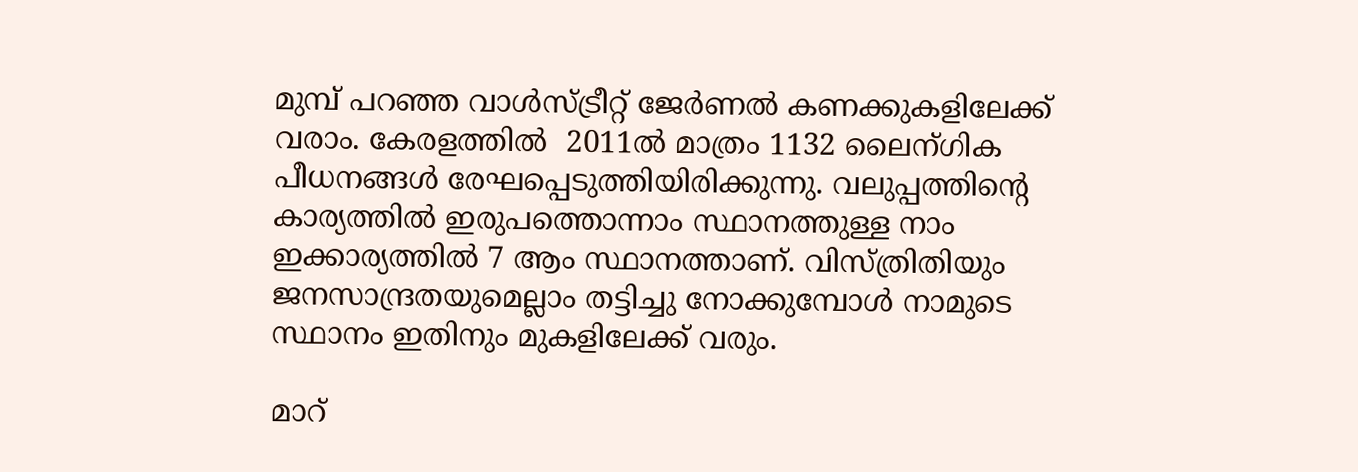മുമ്പ് പറഞ്ഞ വാള്‍സ്ട്രീറ്റ് ജേര്‍ണല്‍ കണക്കുകളിലേക്ക് വരാം. കേരളത്തില്‍  2011ല്‍ മാത്രം 1132 ലൈന്ഗിക പീധനങ്ങള്‍ രേഘപ്പെടുത്തിയിരിക്കുന്നു. വലുപ്പത്തിന്‍റെ കാര്യത്തില്‍ ഇരുപത്തൊന്നാം സ്ഥാനത്തുള്ള നാം ഇക്കാര്യത്തില്‍ 7 ആം സ്ഥാനത്താണ്. വിസ്ത്രിതിയും ജനസാന്ദ്രതയുമെല്ലാം തട്ടിച്ചു നോക്കുമ്പോള്‍ നാമുടെ സ്ഥാനം ഇതിനും മുകളിലേക്ക് വരും.

മാറ്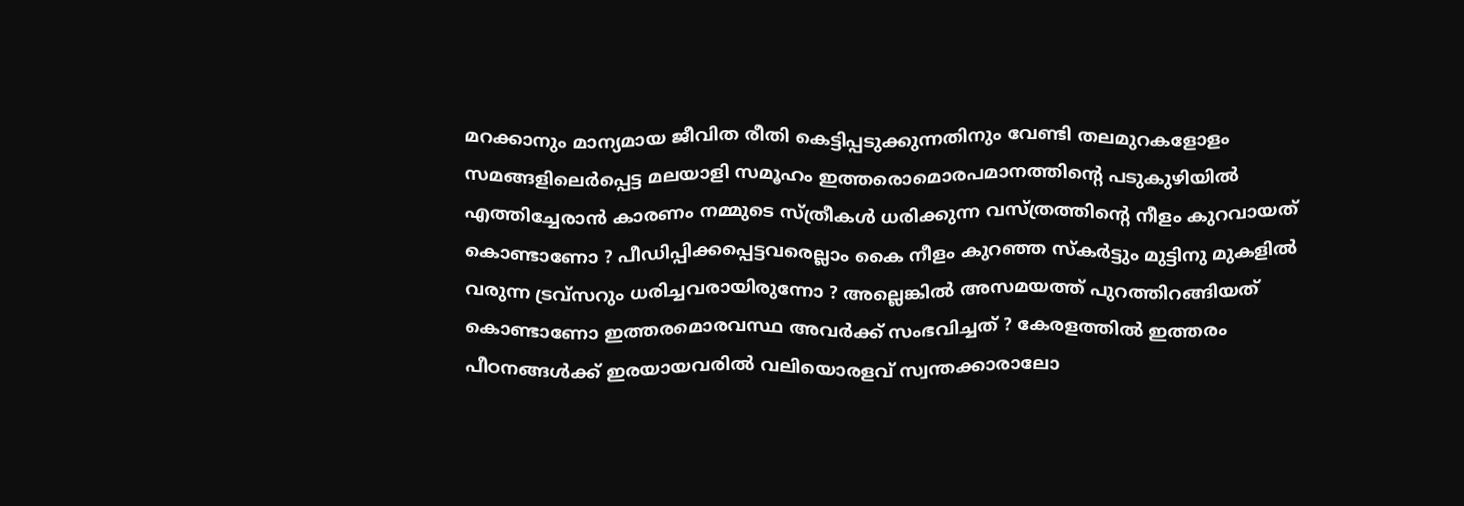മറക്കാനും മാന്യമായ ജീവിത രീതി കെട്ടിപ്പടുക്കുന്നതിനും വേണ്ടി തലമുറകളോളം സമങ്ങളിലെര്‍പ്പെട്ട മലയാളി സമൂഹം ഇത്തരൊമൊരപമാനത്തിന്‍റെ പടുകുഴിയില്‍ എത്തിച്ചേരാന്‍ കാരണം നമ്മുടെ സ്ത്രീകള്‍ ധരിക്കുന്ന വസ്ത്രത്തിന്‍റെ നീളം കുറവായത് കൊണ്ടാണോ ? പീഡിപ്പിക്കപ്പെട്ടവരെല്ലാം കൈ നീളം കുറഞ്ഞ സ്കര്‍ട്ടും മുട്ടിനു മുകളില്‍ വരുന്ന ട്രവ്സറും ധരിച്ചവരായിരുന്നോ ? അല്ലെങ്കില്‍ അസമയത്ത് പുറത്തിറങ്ങിയത് കൊണ്ടാണോ ഇത്തരമൊരവസ്ഥ അവര്‍ക്ക് സംഭവിച്ചത് ? കേരളത്തില്‍ ഇത്തരം പീഠനങ്ങള്‍ക്ക് ഇരയായവരില്‍ വലിയൊരളവ് സ്വന്തക്കാരാലോ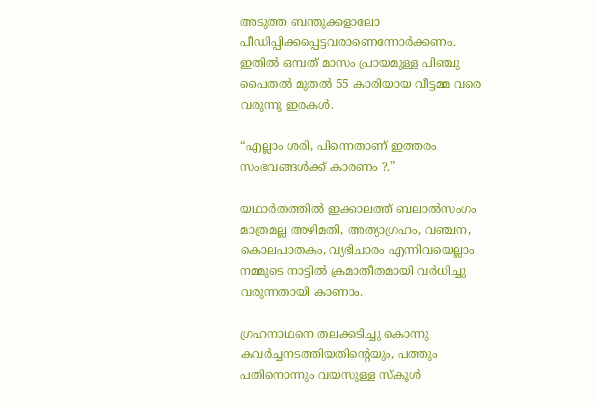അടുത്ത ബന്തുക്കളാലോ പീഡിപ്പിക്കപ്പെട്ടവരാണെന്നോര്‍ക്കണം. ഇതില്‍ ഒമ്പത് മാസം പ്രായമുള്ള പിഞ്ചു പൈതല്‍ മുതല്‍ 55 കാരിയായ വീട്ടമ്മ വരെ വരുന്നു ഇരകള്‍.

“എല്ലാം ശരി, പിന്നെതാണ് ഇത്തരം സംഭവങ്ങള്‍ക്ക് കാരണം ?.”

യഥാര്‍തത്തില്‍ ഇക്കാലത്ത് ബലാല്‍സംഗം മാത്രമല്ല അഴിമതി, അത്യാഗ്രഹം, വഞ്ചന, കൊലപാതകം, വ്യഭിചാരം എന്നിവയെല്ലാം നമ്മുടെ നാട്ടില്‍ ക്രമാതീതമായി വര്‍ധിച്ചു വരുന്നതായി കാണാം.

ഗ്രഹനാഥനെ തലക്കടിച്ചു കൊന്നു കവര്‍ച്ചനടത്തിയതിന്‍റെയും, പത്തും പതിനൊന്നും വയസുള്ള സ്കൂള്‍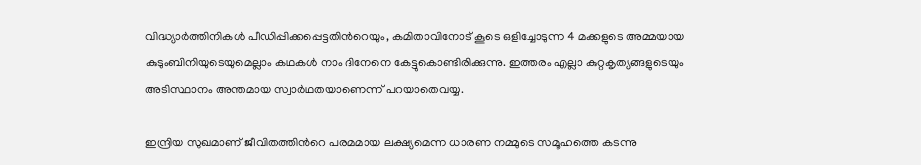വിദ്ധ്യാര്‍ത്തിനികള്‍ പീഡിപ്പിക്കപ്പെട്ടതിന്‍റെയും, കമിതാവിനോട് കൂടെ ഒളിച്ചോടുന്ന 4 മക്കളുടെ അമ്മയായ കുടുംബിനിയുടെയുമെല്ലാം കഥകള്‍ നാം ദിനേനെ കേട്ടുകൊണ്ടിരിക്കുന്നു. ഇത്തരം എല്ലാ കുറ്റകൃത്യങ്ങളുടെയും അടിസ്ഥാനം അന്തമായ സ്വാര്‍ഥതയാണെന്ന് പറയാതെവയ്യ.

ഇന്ദ്രിയ സുഖമാണ് ജീവിതത്തിന്‍റെ പരമമായ ലക്ഷ്യമെന്ന ധാരണ നമ്മുടെ സമൂഹത്തെ കടന്നു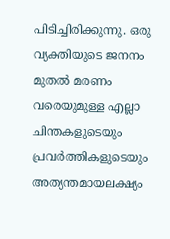പിടിച്ചിരിക്കുന്നു. ഒരു വ്യക്തിയുടെ ജനനം മുതല്‍ മരണം വരെയുമുള്ള എല്ലാ ചിന്തകളുടെയും പ്രവര്‍ത്തികളുടെയും അത്യന്തമായലക്ഷ്യം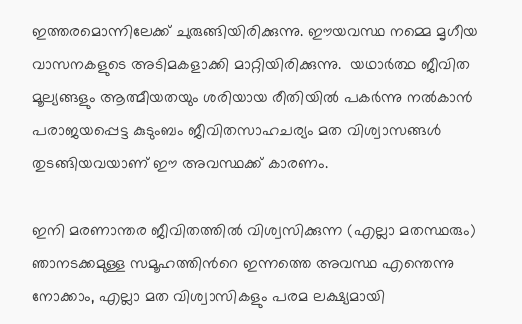ഇത്തരമൊന്നിലേക്ക് ചുരുങ്ങിയിരിക്കുന്നു. ഈയവസ്ഥ നമ്മെ മൃഗീയ വാസനകളുടെ അടിമകളാക്കി മാറ്റിയിരിക്കുന്നു.  യഥാര്‍ത്ഥ ജീവിത മൂല്യങ്ങളും ആത്മീയതയും ശരിയായ രീതിയില്‍ പകര്‍ന്നു നല്‍കാന്‍ പരാജയപ്പെട്ട കുടുംബം ജീവിതസാഹചര്യം മത വിശ്വാസങ്ങള്‍ തുടങ്ങിയവയാണ് ഈ അവസ്ഥക്ക് കാരണം.

ഇനി മരണാന്തര ജീവിതത്തില്‍ വിശ്വസിക്കുന്ന (എല്ലാ മതസ്ഥരും) ഞാനടക്കമുള്ള സമൂഹത്തിന്‍റെ ഇന്നത്തെ അവസ്ഥ എന്തെന്നു നോക്കാം, എല്ലാ മത വിശ്വാസികളും പരമ ലക്ഷ്യമായി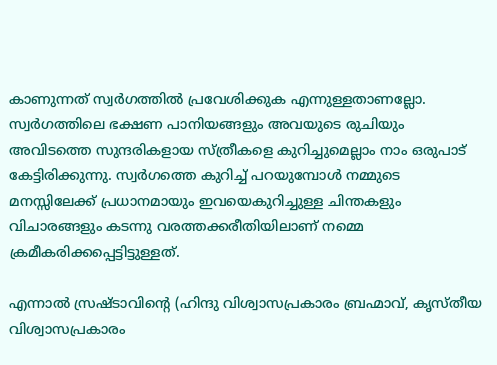കാണുന്നത് സ്വര്‍ഗത്തില്‍ പ്രവേശിക്കുക എന്നുള്ളതാണല്ലോ. സ്വര്‍ഗത്തിലെ ഭക്ഷണ പാനിയങ്ങളും അവയുടെ രുചിയും അവിടത്തെ സുന്ദരികളായ സ്ത്രീകളെ കുറിച്ചുമെല്ലാം നാം ഒരുപാട് കേട്ടിരിക്കുന്നു. സ്വര്‍ഗത്തെ കുറിച്ച് പറയുമ്പോള്‍ നമ്മുടെ മനസ്സിലേക്ക് പ്രധാനമായും ഇവയെകുറിച്ചുള്ള ചിന്തകളും വിചാരങ്ങളും കടന്നു വരത്തക്കരീതിയിലാണ് നമ്മെ ക്രമീകരിക്കപ്പെട്ടിട്ടുള്ളത്.

എന്നാല്‍ സ്രഷ്ടാവിന്‍റെ (ഹിന്ദു വിശ്വാസപ്രകാരം ബ്രഹ്മാവ്‌, കൃസ്തീയ വിശ്വാസപ്രകാരം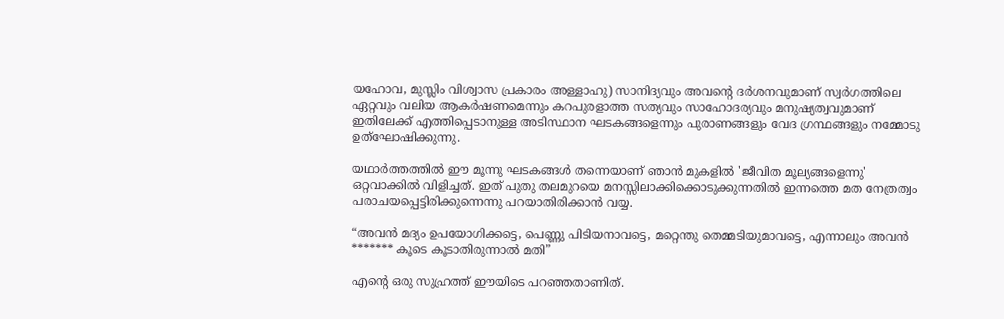യഹോവ, മുസ്ലിം വിശ്വാസ പ്രകാരം അള്ളാഹു) സാനിദ്യവും അവന്‍റെ ദര്‍ശനവുമാണ് സ്വര്‍ഗത്തിലെ ഏറ്റവും വലിയ ആകര്‍ഷണമെന്നും കറപുരളാത്ത സത്യവും സാഹോദര്യവും മനുഷ്യത്വവുമാണ് ഇതിലേക്ക് എത്തിപ്പെടാനുള്ള അടിസ്ഥാന ഘടകങ്ങളെന്നും പുരാണങ്ങളും വേദ ഗ്രന്ഥങ്ങളും നമ്മോടു ഉത്ഘോഷിക്കുന്നു.

യഥാര്‍ത്തത്തില്‍ ഈ മൂന്നു ഘടകങ്ങള്‍ തന്നെയാണ് ഞാന്‍ മുകളില്‍ 'ജീവിത മൂല്യങ്ങളെന്നു' ഒറ്റവാക്കില്‍ വിളിച്ചത്. ഇത് പുതു തലമുറയെ മനസ്സിലാക്കിക്കൊടുക്കുന്നതില്‍ ഇന്നത്തെ മത നേത്രത്വം പരാചയപ്പെട്ടിരിക്കുന്നെന്നു പറയാതിരിക്കാന്‍ വയ്യ.

“അവന്‍ മദ്യം ഉപയോഗിക്കട്ടെ, പെണ്ണു പിടിയനാവട്ടെ, മറ്റെന്തു തെമ്മടിയുമാവട്ടെ, എന്നാലും അവന്‍ ******* കൂടെ കൂടാതിരുന്നാല്‍ മതി”

എന്‍റെ ഒരു സുഹ്രത്ത് ഈയിടെ പറഞ്ഞതാണിത്.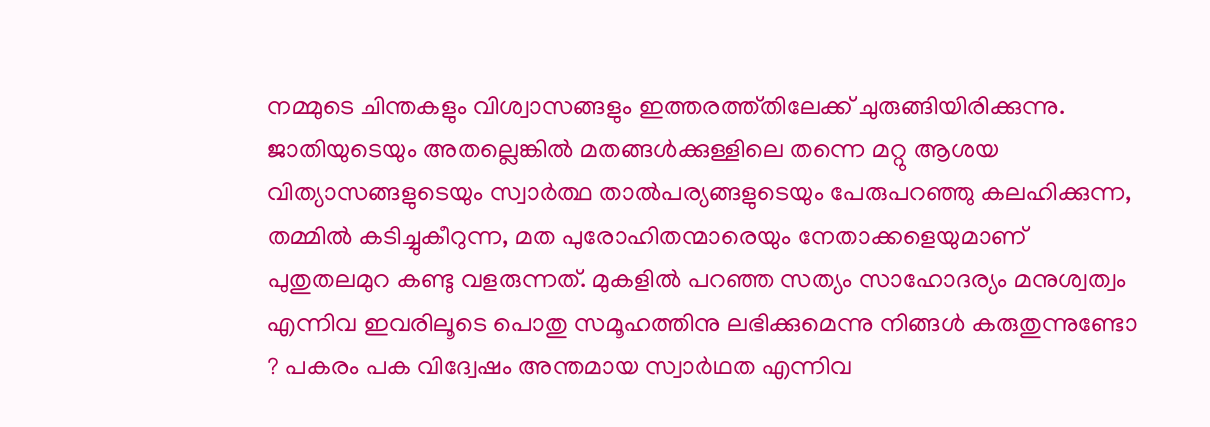നമ്മുടെ ചിന്തകളും വിശ്വാസങ്ങളും ഇത്തരത്ത്തിലേക്ക് ചുരുങ്ങിയിരിക്കുന്നു. ജാതിയുടെയും അതല്ലെങ്കില്‍ മതങ്ങള്‍ക്കുള്ളിലെ തന്നെ മറ്റു ആശയ വിത്യാസങ്ങളുടെയും സ്വാര്‍ത്ഥ താല്‍പര്യങ്ങളുടെയും പേരുപറഞ്ഞു കലഹിക്കുന്ന, തമ്മില്‍ കടിച്ചുകീറുന്ന, മത പുരോഹിതന്മാരെയും നേതാക്കളെയുമാണ് പുതുതലമുറ കണ്ടു വളരുന്നത്‌. മുകളില്‍ പറഞ്ഞ സത്യം സാഹോദര്യം മനുശ്വത്വം എന്നിവ ഇവരിലൂടെ പൊതു സമൂഹത്തിനു ലഭിക്കുമെന്നു നിങ്ങള്‍ കരുതുന്നുണ്ടോ ? പകരം പക വിദ്വേഷം അന്തമായ സ്വാര്‍ഥത എന്നിവ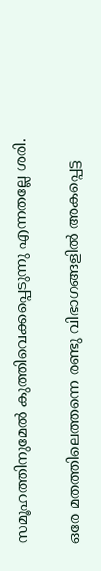സമൂഹത്തിനുമേല്‍ കുത്തിവെക്കപ്പെടുന്നു എന്നതല്ലേ ശരി.

ഒരേ മതത്തിലെത്തന്നെ രണ്ടു വിഭാഗങ്ങളില്‍ അകപ്പെട്ട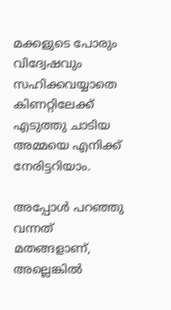മക്കളുടെ പോരും വിദ്വേഷവും സഹിക്കവയ്യാതെ കിണറ്റിലേക്ക് എടുത്തു ചാടിയ അമ്മയെ എനിക്ക് നേരിട്ടറിയാം.

അപ്പോള്‍ പറഞ്ഞു വന്നത് മതങ്ങളാണ്, അല്ലെങ്കില്‍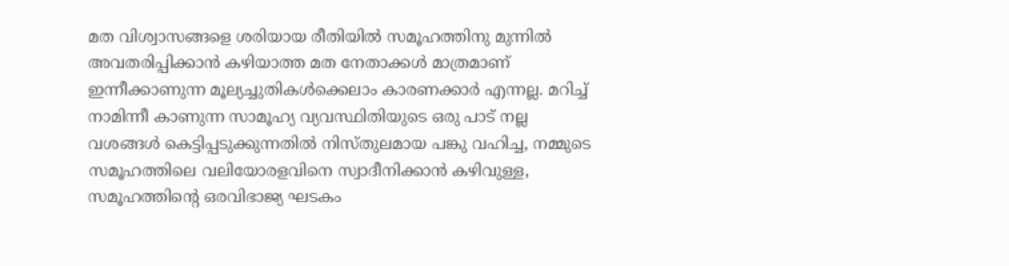മത വിശ്വാസങ്ങളെ ശരിയായ രീതിയില്‍ സമൂഹത്തിനു മുന്നില്‍ അവതരിപ്പിക്കാന്‍ കഴിയാത്ത മത നേതാക്കള്‍ മാത്രമാണ് ഇന്നീക്കാണുന്ന മൂല്യച്ചുതികള്‍ക്കെലാം കാരണക്കാര്‍ എന്നല്ല. മറിച്ച് നാമിന്നീ കാണുന്ന സാമൂഹ്യ വ്യവസ്ഥിതിയുടെ ഒരു പാട് നല്ല വശങ്ങള്‍ കെട്ടിപ്പടുക്കുന്നതില്‍ നിസ്തുലമായ പങ്കു വഹിച്ച, നമ്മുടെ സമൂഹത്തിലെ വലിയോരളവിനെ സ്വാദീനിക്കാന്‍ കഴിവുള്ള, സമൂഹത്തിന്‍റെ ഒരവിഭാജ്യ ഘടകം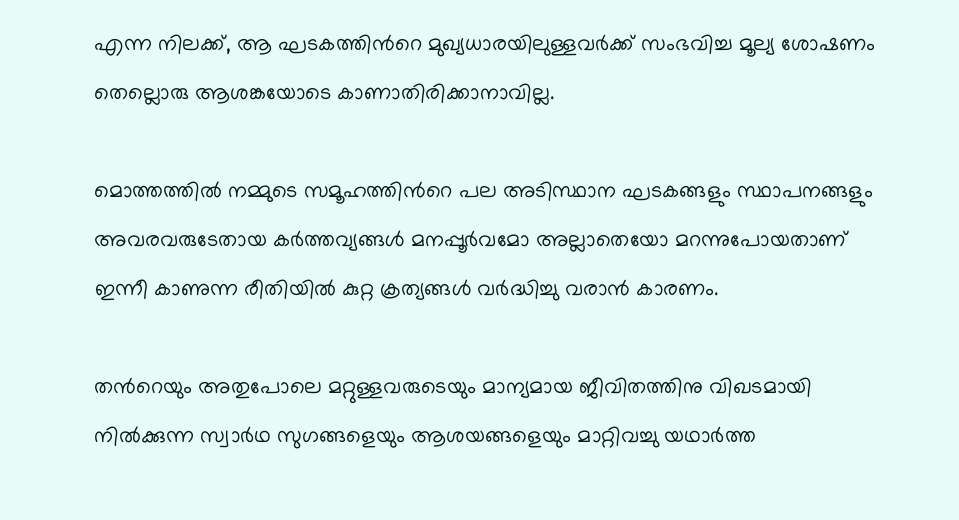എന്ന നിലക്ക്, ആ ഘടകത്തിന്‍റെ മുഖ്യധാരയിലുള്ളവര്‍ക്ക് സംഭവിച്ച മൂല്യ ശോഷണം തെല്ലൊരു ആശങ്കയോടെ കാണാതിരിക്കാനാവില്ല.

മൊത്തത്തില്‍ നമ്മുടെ സമൂഹത്തിന്‍റെ പല അടിസ്ഥാന ഘടകങ്ങളും സ്ഥാപനങ്ങളും അവരവരുടേതായ കര്‍ത്തവ്യങ്ങള്‍ മനപ്പൂര്‍വമോ അല്ലാതെയോ മറന്നുപോയതാണ്‌ ഇന്നീ കാണുന്ന രീതിയില്‍ കുറ്റ ക്രത്യങ്ങള്‍ വര്‍ദ്ധിച്ചു വരാന്‍ കാരണം.

തന്‍റെയും അതുപോലെ മറ്റുള്ളവരുടെയും മാന്യമായ ജീവിതത്തിനു വിഖടമായി നില്‍ക്കുന്ന സ്വാര്‍ഥ സുഗങ്ങളെയും ആശയങ്ങളെയും മാറ്റിവച്ചു യഥാര്‍ത്ത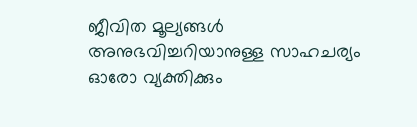ജീവിത മൂല്യങ്ങള്‍ അനുഭവിച്ചറിയാനുള്ള സാഹചര്യം ഓരോ വ്യക്തിക്കും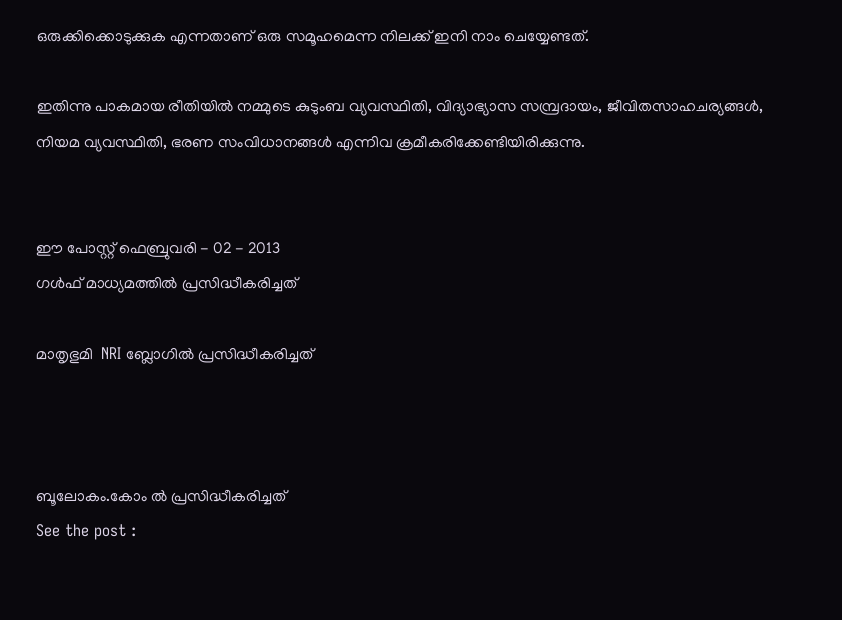ഒരുക്കിക്കൊടുക്കുക എന്നതാണ് ഒരു സമൂഹമെന്ന നിലക്ക് ഇനി നാം ചെയ്യേണ്ടത്.

ഇതിന്നു പാകമായ രീതിയില്‍ നമ്മുടെ കുടുംബ വ്യവസ്ഥിതി, വിദ്യാഭ്യാസ സമ്പ്രദായം, ജീവിതസാഹചര്യങ്ങള്‍, നിയമ വ്യവസ്ഥിതി, ഭരണ സംവിധാനങ്ങള്‍ എന്നിവ ക്രമീകരിക്കേണ്ടിയിരിക്കുന്നു.


ഈ പോസ്റ്റ്‌ ഫെബ്രുവരി - 02 - 2013
ഗള്‍ഫ്‌ മാധ്യമത്തില്‍ പ്രസിദ്ധീകരിച്ചത്

മാതൃഭുമി  NRI ബ്ലോഗില്‍ പ്രസിദ്ധീകരിച്ചത്



ബൂലോകം.കോം ല്‍ പ്രസിദ്ധീകരിച്ചത്
See the post :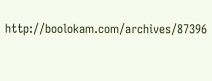http://boolokam.com/archives/87396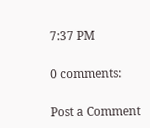7:37 PM

0 comments:

Post a Comment